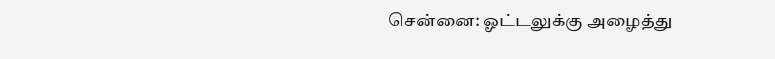சென்னை: ஓட்டலுக்கு அழைத்து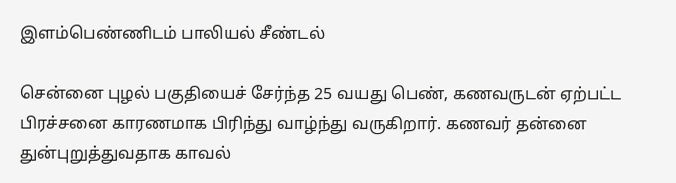இளம்பெண்ணிடம் பாலியல் சீண்டல்

சென்னை புழல் பகுதியைச் சேர்ந்த 25 வயது பெண், கணவருடன் ஏற்பட்ட பிரச்சனை காரணமாக பிரிந்து வாழ்ந்து வருகிறார். கணவர் தன்னை துன்புறுத்துவதாக காவல்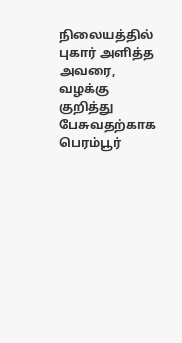நிலையத்தில் புகார் அளித்த அவரை, வழக்கு குறித்து பேசுவதற்காக பெரம்பூர்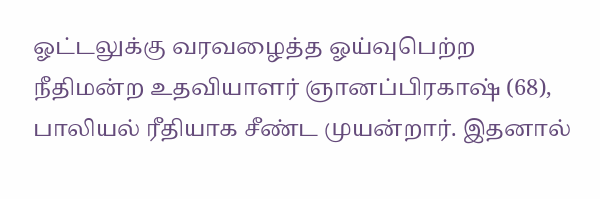ஓட்டலுக்கு வரவழைத்த ஓய்வுபெற்ற நீதிமன்ற உதவியாளர் ஞானப்பிரகாஷ் (68), பாலியல் ரீதியாக சீண்ட முயன்றார். இதனால்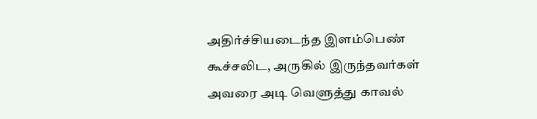அதிர்ச்சியடைந்த இளம்பெண் கூச்சலிட, அருகில் இருந்தவர்கள் அவரை அடி வெளுத்து காவல்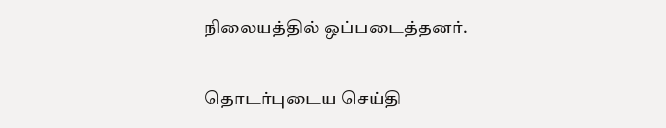நிலையத்தில் ஒப்படைத்தனர்.

தொடர்புடைய செய்தி